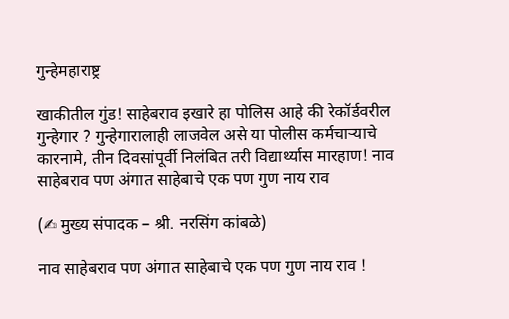गुन्हेमहाराष्ट्र

खाकीतील गुंड! साहेबराव इखारे हा पोलिस आहे की रेकॉर्डवरील गुन्हेगार ? गुन्हेगारालाही लाजवेल असे या पोलीस कर्मचाऱ्याचे कारनामे, तीन दिवसांपूर्वी निलंबित तरी विद्यार्थ्यास मारहाण! नाव साहेबराव पण अंगात साहेबाचे एक पण गुण नाय राव

(✍ मुख्य संपादक – श्री. नरसिंग कांबळे)

नाव साहेबराव पण अंगात साहेबाचे एक पण गुण नाय राव !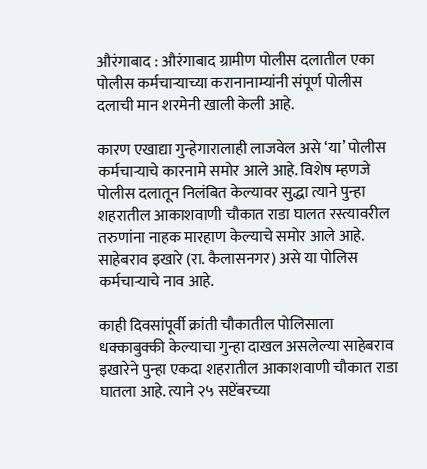औरंगाबाद : औरंगाबाद ग्रामीण पोलीस दलातील एका पोलीस कर्मचाऱ्याच्या करानानाम्यांनी संपूर्ण पोलीस दलाची मान शरमेनी खाली केली आहे.

कारण एखाद्या गुन्हेगारालाही लाजवेल असे ‘या’ पोलीस कर्मचाऱ्याचे कारनामे समोर आले आहे. विशेष म्हणजे पोलीस दलातून निलंबित केल्यावर सुद्धा त्याने पुन्हा शहरातील आकाशवाणी चौकात राडा घालत रस्त्यावरील तरुणांना नाहक मारहाण केल्याचे समोर आले आहे. साहेबराव इखारे (रा. कैलासनगर) असे या पोलिस कर्मचाऱ्याचे नाव आहे.

काही दिवसांपूर्वी क्रांती चौकातील पोलिसाला धक्काबुक्की केल्याचा गुन्हा दाखल असलेल्या साहेबराव इखारेने पुन्हा एकदा शहरातील आकाशवाणी चौकात राडा घातला आहे. त्याने २५ सप्टेंबरच्या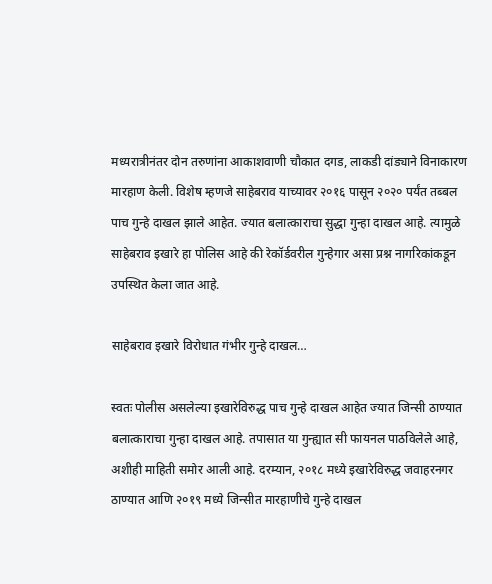मध्यरात्रीनंतर दोन तरुणांना आकाशवाणी चौकात दगड, लाकडी दांड्याने विनाकारण मारहाण केली. विशेष म्हणजे साहेबराव याच्यावर २०१६ पासून २०२० पर्यंत तब्बल पाच गुन्हे दाखल झाले आहेत. ज्यात बलात्काराचा सुद्धा गुन्हा दाखल आहे. त्यामुळे साहेबराव इखारे हा पोलिस आहे की रेकॉर्डवरील गुन्हेगार असा प्रश्न नागरिकांकडून उपस्थित केला जात आहे.

साहेबराव इखारे विरोधात गंभीर गुन्हे दाखल…

स्वतः पोलीस असलेल्या इखारेविरुद्ध पाच गुन्हे दाखल आहेत ज्यात जिन्सी ठाण्यात बलात्काराचा गुन्हा दाखल आहे. तपासात या गुन्ह्यात सी फायनल पाठविलेले आहे, अशीही माहिती समोर आली आहे. दरम्यान, २०१८ मध्ये इखारेविरुद्ध जवाहरनगर ठाण्यात आणि २०१९ मध्ये जिन्सीत मारहाणीचे गुन्हे दाखल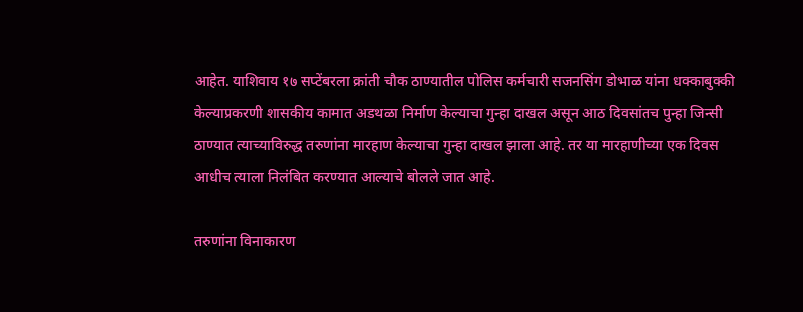आहेत. याशिवाय १७ सप्टेंबरला क्रांती चौक ठाण्यातील पोलिस कर्मचारी सजनसिंग डोभाळ यांना धक्काबुक्की केल्याप्रकरणी शासकीय कामात अडथळा निर्माण केल्याचा गुन्हा दाखल असून आठ दिवसांतच पुन्हा जिन्सी ठाण्यात त्याच्याविरुद्ध तरुणांना मारहाण केल्याचा गुन्हा दाखल झाला आहे. तर या मारहाणीच्या एक दिवस आधीच त्याला निलंबित करण्यात आल्याचे बोलले जात आहे.

तरुणांना विनाकारण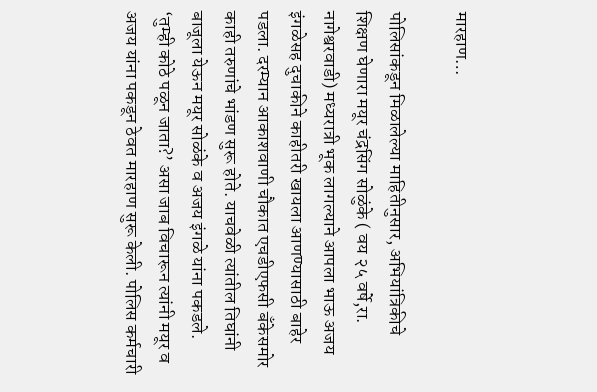मारहाण…

पोलिसांकडून मिळालेल्या माहितीनुसार, अभियांत्रिकीचे शिक्षण घेणारा मयूर चंद्रसिंग सोळुंके ( वय २५ वर्षे,रा. नागेश्वरवाडी) मध्यरात्री भूक लागल्याने आपला भाऊ अजय इंगळेसह दुचाकीने काहीतरी खायला आणण्यासाठी बाहेर पडला. दरम्यान आकाशवाणी चौकात एचडीएफसी बँकेसमोर काही तरुणांचे भांडण सुरू होते. याचवेळी त्यांतील तिघांनी बाजूला येऊन मयूर सोळंके व अजय इंगळे यांना पकडले. ‘तुम्ही कोठे पळून जाता?’ असा जाब विचारून त्यांनी मयूर व अजय यांना पकडून ठेवत मारहाण सुरू केली. पोलिस कर्मचारी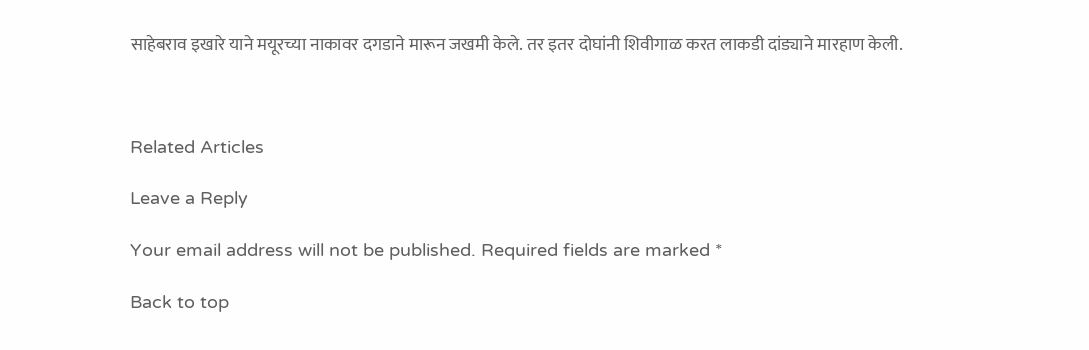साहेबराव इखारे याने मयूरच्या नाकावर दगडाने मारून जखमी केले. तर इतर दोघांनी शिवीगाळ करत लाकडी दांड्याने मारहाण केली.



Related Articles

Leave a Reply

Your email address will not be published. Required fields are marked *

Back to top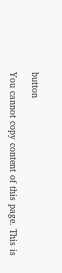button

You cannot copy content of this page. This is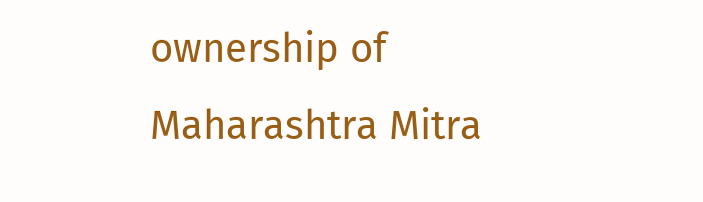ownership of Maharashtra Mitra